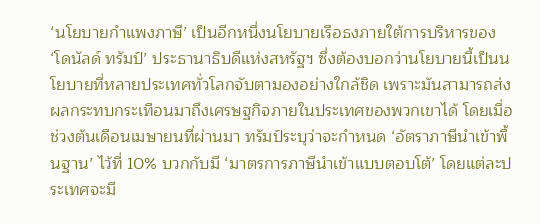‘นโยบายกำแพงภาษี’ เป็นอีกหนึ่งนโยบายเรือธงภายใต้การบริหารของ ‘โดนัลด์ ทรัมป์’ ประธานาธิบดีแห่งสหรัฐฯ ซึ่งต้องบอกว่านโยบายนี้เป็นนโยบายที่หลายประเทศทั่วโลกจับตามองอย่างใกล้ชิด เพราะมันสามารถส่งผลกระทบกระเทือนมาถึงเศรษฐกิจภายในประเทศของพวกเขาได้ โดยเมื่อช่วงต้นเดือนเมษายนที่ผ่านมา ทรัมป์ระบุว่าจะกำหนด ‘อัตราภาษีนำเข้าพื้นฐาน’ ไว้ที่ 10% บวกกับมี ‘มาตรการภาษีนำเข้าแบบตอบโต้’ โดยแต่ละประเทศจะมี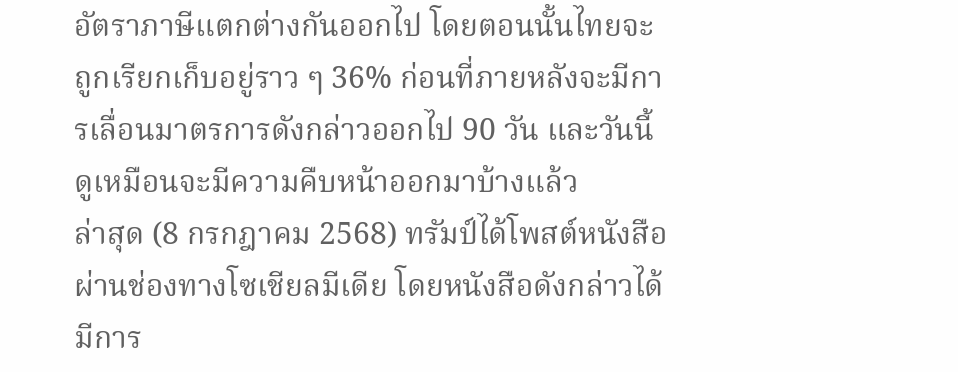อัตราภาษีแตกต่างกันออกไป โดยตอนนั้นไทยจะถูกเรียกเก็บอยู่ราว ๆ 36% ก่อนที่ภายหลังจะมีการเลื่อนมาตรการดังกล่าวออกไป 90 วัน และวันนี้ดูเหมือนจะมีความคืบหน้าออกมาบ้างแล้ว
ล่าสุด (8 กรกฎาคม 2568) ทรัมป์ได้โพสต์หนังสือผ่านช่องทางโซเชียลมีเดีย โดยหนังสือดังกล่าวได้มีการ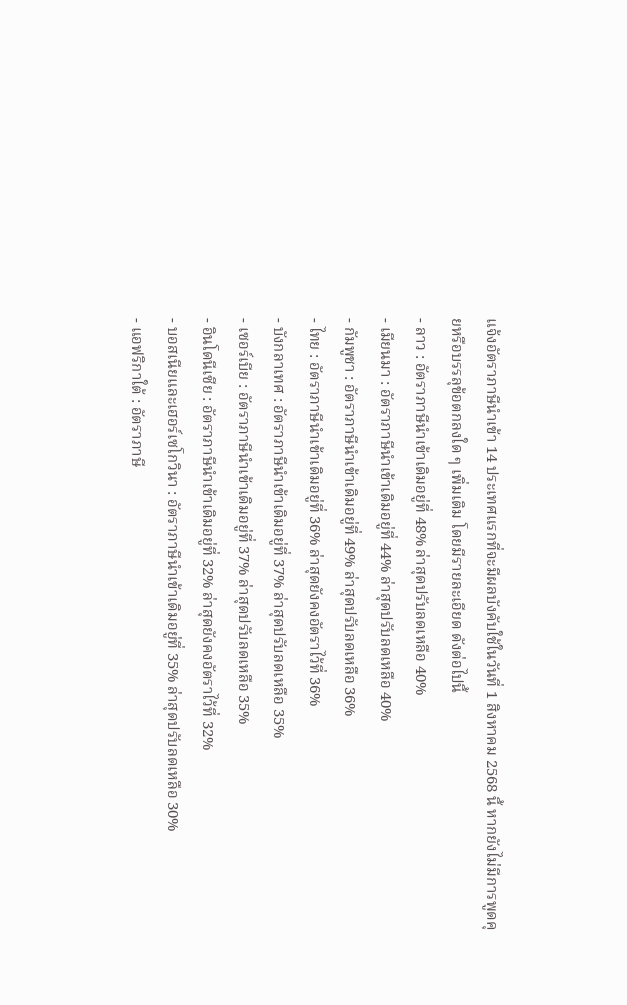แจ้งอัตราภาษีนำเข้า 14 ประเทศแรกที่จะมีผลบังคับใช้ในวันที่ 1 สิงหาคม 2568 นี้ หากยังไม่มีการพูดคุยหรือบรรลุข้อตกลงใด ๆ เพิ่มเติม โดยมีรายละเอียด ดังต่อไปนี้
- ลาว : อัตราภาษีนำเข้าเดิมอยู่ที่ 48% ล่าสุดปรับลดเหลือ 40%
- เมียนมา : อัตราภาษีนำเข้าเดิมอยู่ที่ 44% ล่าสุดปรับลดเหลือ 40%
- กัมพูชา : อัตราภาษีนำเข้าเดิมอยู่ที่ 49% ล่าสุดปรับลดเหลือ 36%
- ไทย : อัตราภาษีนำเข้าเดิมอยู่ที่ 36% ล่าสุดยังคงอัตราไว้ที่ 36%
- บังกลาเทศ : อัตราภาษีนำเข้าเดิมอยู่ที่ 37% ล่าสุดปรับลดเหลือ 35%
- เซอร์เบีย : อัตราภาษีนำเข้าเดิมอยู่ที่ 37% ล่าสุดปรับลดเหลือ 35%
- อินโดนีเซีย : อัตราภาษีนำเข้าเดิมอยู่ที่ 32% ล่าสุดยังคงอัตราไว้ที่ 32%
- บอสเนียและเฮอร์เซโกวินา : อัตราภาษีนำเข้าเดิมอยู่ที่ 35% ล่าสุดปรับลดเหลือ 30%
- แอฟริกาใต้ : อัตราภาษี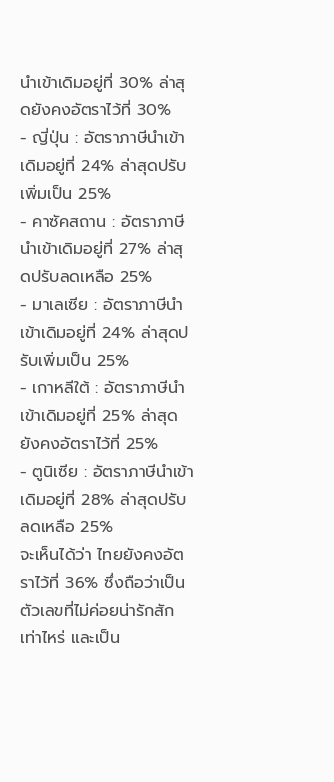นำเข้าเดิมอยู่ที่ 30% ล่าสุดยังคงอัตราไว้ที่ 30%
- ญี่ปุ่น : อัตราภาษีนำเข้าเดิมอยู่ที่ 24% ล่าสุดปรับเพิ่มเป็น 25%
- คาซัคสถาน : อัตราภาษีนำเข้าเดิมอยู่ที่ 27% ล่าสุดปรับลดเหลือ 25%
- มาเลเซีย : อัตราภาษีนำเข้าเดิมอยู่ที่ 24% ล่าสุดปรับเพิ่มเป็น 25%
- เกาหลีใต้ : อัตราภาษีนำเข้าเดิมอยู่ที่ 25% ล่าสุดยังคงอัตราไว้ที่ 25%
- ตูนิเซีย : อัตราภาษีนำเข้าเดิมอยู่ที่ 28% ล่าสุดปรับลดเหลือ 25%
จะเห็นได้ว่า ไทยยังคงอัตราไว้ที่ 36% ซึ่งถือว่าเป็นตัวเลขที่ไม่ค่อยน่ารักสักเท่าไหร่ และเป็น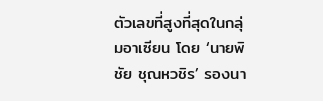ตัวเลขที่สูงที่สุดในกลุ่มอาเซียน โดย ‘นายพิชัย ชุณหวชิร’ รองนา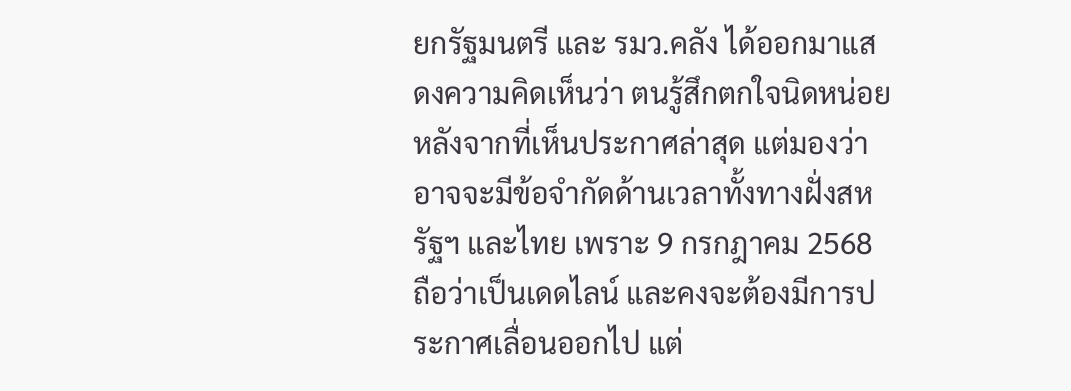ยกรัฐมนตรี และ รมว.คลัง ได้ออกมาแสดงความคิดเห็นว่า ตนรู้สึกตกใจนิดหน่อยหลังจากที่เห็นประกาศล่าสุด แต่มองว่าอาจจะมีข้อจำกัดด้านเวลาทั้งทางฝั่งสหรัฐฯ และไทย เพราะ 9 กรกฎาคม 2568 ถือว่าเป็นเดดไลน์ และคงจะต้องมีการประกาศเลื่อนออกไป แต่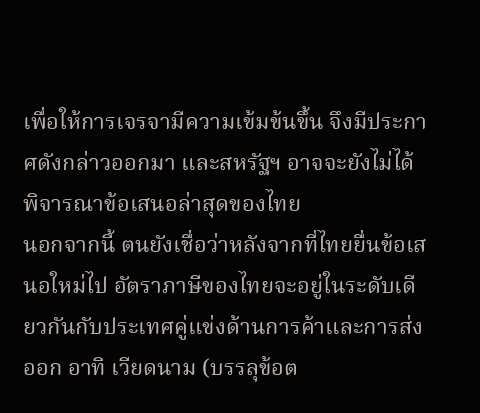เพื่อให้การเจรจามีความเข้มข้นขึ้น จึงมีประกาศดังกล่าวออกมา และสหรัฐฯ อาจจะยังไม่ได้พิจารณาข้อเสนอล่าสุดของไทย
นอกจากนี้ ตนยังเชื่อว่าหลังจากที่ไทยยื่นข้อเสนอใหม่ไป อัตราภาษีของไทยจะอยู่ในระดับเดียวกันกับประเทศคู่แข่งด้านการค้าและการส่งออก อาทิ เวียดนาม (บรรลุข้อต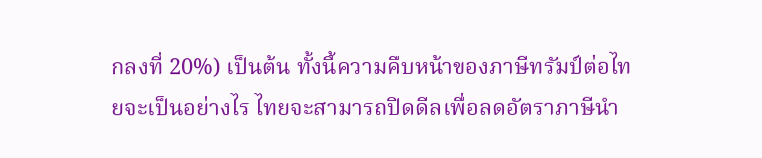กลงที่ 20%) เป็นต้น ทั้งนี้ความคืบหน้าของภาษีทรัมป์ต่อไทยจะเป็นอย่างไร ไทยจะสามารถปิดดีลเพื่อลดอัตราภาษีนำ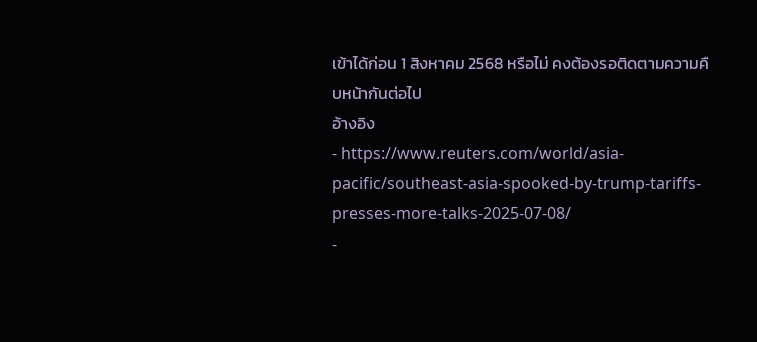เข้าได้ก่อน 1 สิงหาคม 2568 หรือไม่ คงต้องรอติดตามความคืบหน้ากันต่อไป
อ้างอิง
- https://www.reuters.com/world/asia-pacific/southeast-asia-spooked-by-trump-tariffs-presses-more-talks-2025-07-08/
-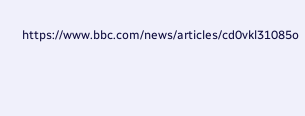https://www.bbc.com/news/articles/cd0vkl31085o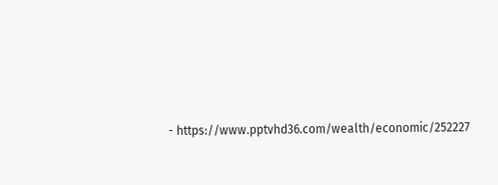- https://www.pptvhd36.com/wealth/economic/252227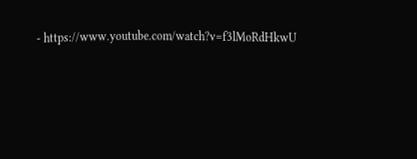- https://www.youtube.com/watch?v=f3lMoRdHkwU